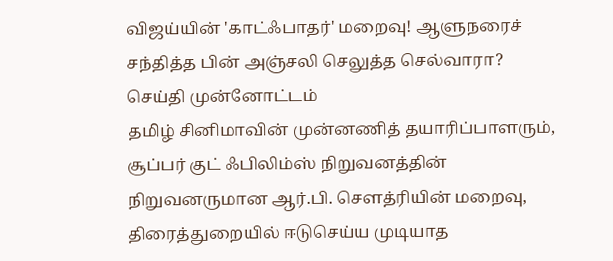விஜய்யின் 'காட்ஃபாதர்' மறைவு! ஆளுநரைச் சந்தித்த பின் அஞ்சலி செலுத்த செல்வாரா?
செய்தி முன்னோட்டம்
தமிழ் சினிமாவின் முன்னணித் தயாரிப்பாளரும், சூப்பர் குட் ஃபிலிம்ஸ் நிறுவனத்தின் நிறுவனருமான ஆர்.பி. சௌத்ரியின் மறைவு, திரைத்துறையில் ஈடுசெய்ய முடியாத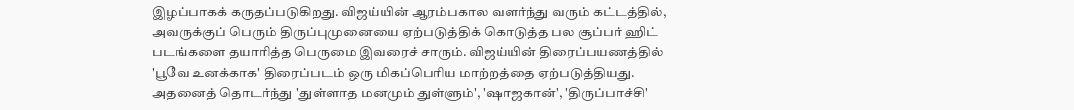இழப்பாகக் கருதப்படுகிறது. விஜய்யின் ஆரம்பகால வளர்ந்து வரும் கட்டத்தில், அவருக்குப் பெரும் திருப்புமுனையை ஏற்படுத்திக் கொடுத்த பல சூப்பர் ஹிட் படங்களை தயாரித்த பெருமை இவரைச் சாரும். விஜய்யின் திரைப்பயணத்தில் 'பூவே உனக்காக' திரைப்படம் ஒரு மிகப்பெரிய மாற்றத்தை ஏற்படுத்தியது. அதனைத் தொடர்ந்து 'துள்ளாத மனமும் துள்ளும்', 'ஷாஜகான்', 'திருப்பாச்சி'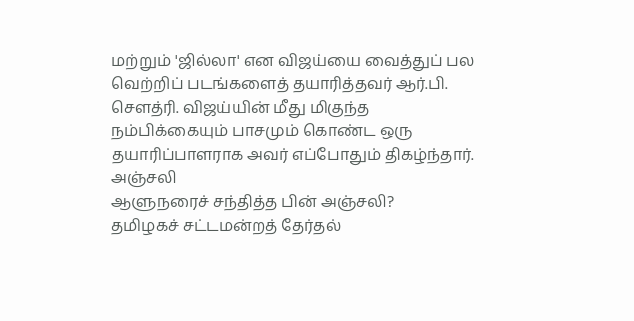மற்றும் 'ஜில்லா' என விஜய்யை வைத்துப் பல வெற்றிப் படங்களைத் தயாரித்தவர் ஆர்.பி. சௌத்ரி. விஜய்யின் மீது மிகுந்த நம்பிக்கையும் பாசமும் கொண்ட ஒரு தயாரிப்பாளராக அவர் எப்போதும் திகழ்ந்தார்.
அஞ்சலி
ஆளுநரைச் சந்தித்த பின் அஞ்சலி?
தமிழகச் சட்டமன்றத் தேர்தல்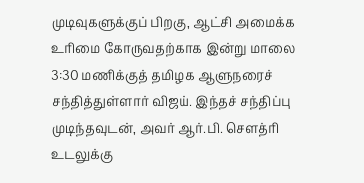முடிவுகளுக்குப் பிறகு, ஆட்சி அமைக்க உரிமை கோருவதற்காக இன்று மாலை 3:30 மணிக்குத் தமிழக ஆளுநரைச் சந்தித்துள்ளார் விஜய். இந்தச் சந்திப்பு முடிந்தவுடன், அவர் ஆர்.பி. சௌத்ரி உடலுக்கு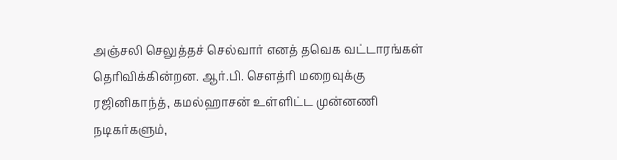அஞ்சலி செலுத்தச் செல்வார் எனத் தவெக வட்டாரங்கள் தெரிவிக்கின்றன. ஆர்.பி. சௌத்ரி மறைவுக்கு ரஜினிகாந்த், கமல்ஹாசன் உள்ளிட்ட முன்னணி நடிகர்களும்,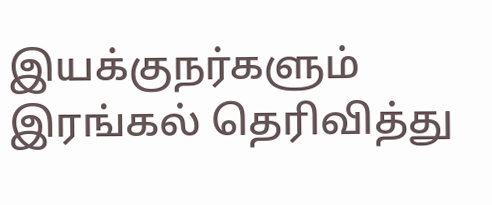இயக்குநர்களும் இரங்கல் தெரிவித்து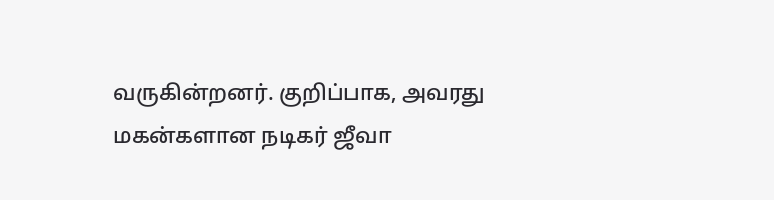வருகின்றனர். குறிப்பாக, அவரது மகன்களான நடிகர் ஜீவா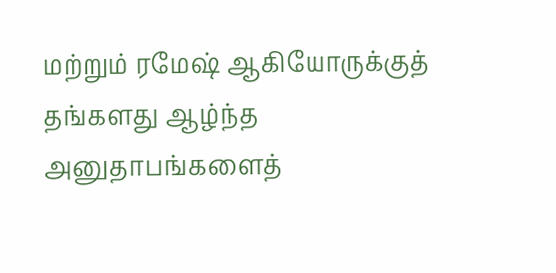மற்றும் ரமேஷ் ஆகியோருக்குத் தங்களது ஆழ்ந்த அனுதாபங்களைத்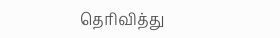தெரிவித்து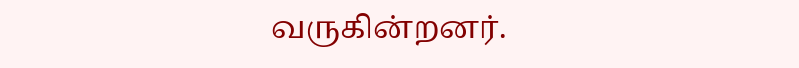வருகின்றனர்.